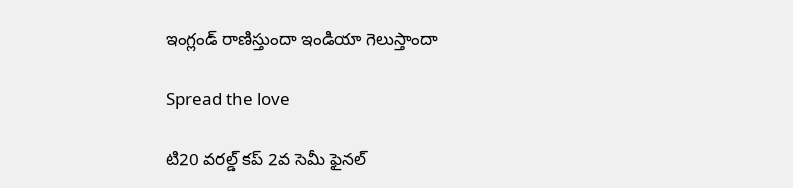ఇంగ్లండ్ రాణిస్తుందా ఇండియా గెలుస్తాందా

Spread the love

టి20 వ‌ర‌ల్డ్ క‌ప్ 2వ సెమీ ఫైన‌ల్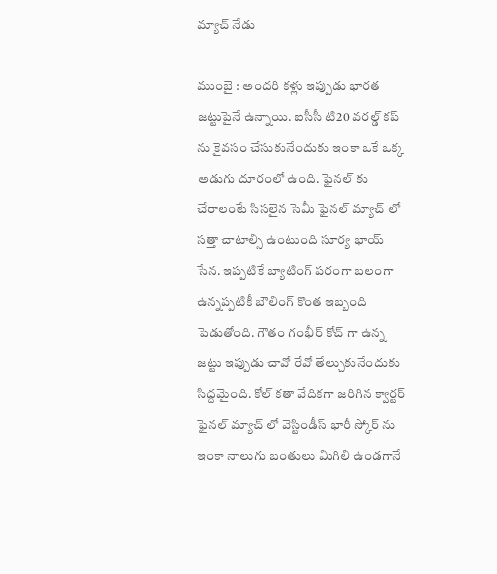మ్యాచ్ నేడు

ముంబై : అంద‌రి క‌ళ్లు ఇప్పుడు భార‌త జ‌ట్టుపైనే ఉన్నాయి. ఐసీసీ టి20 వ‌ర‌ల్డ్ క‌ప్ ను కైవ‌సం చేసుకునేందుకు ఇంకా ఒకే ఒక్క అడుగు దూరంలో ఉంది. ఫైన‌ల్ కు చేరాలంటే సిస‌లైన సెమీ ఫైన‌ల్ మ్యాచ్ లో స‌త్తా చాటాల్సి ఉంటుంది సూర్య భాయ్ సేన‌. ఇప్ప‌టికే బ్యాటింగ్ ప‌రంగా బ‌లంగా ఉన్న‌ప్ప‌టికీ బౌలింగ్ కొంత ఇబ్బంది పెడుతోంది. గౌతం గంభీర్ కోచ్ గా ఉన్న జ‌ట్టు ఇప్పుడు చావో రేవో తేల్చుకునేందుకు సిద్ద‌మైంది. కోల్ క‌తా వేదిక‌గా జ‌రిగిన క్వార్ట‌ర్ ఫైన‌ల్ మ్యాచ్ లో వెస్టిండీస్ భారీ స్కోర్ ను ఇంకా నాలుగు బంతులు మిగిలి ఉండ‌గానే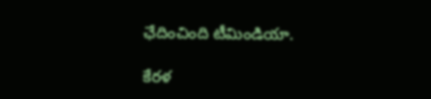ఛేదించింది టీమిండియా.

కేర‌ళ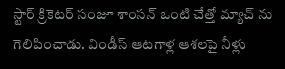స్టార్ క్రికెట‌ర్ సంజూ శాంస‌న్ ఒంటి చేత్తో మ్యాచ్ ను గెలిపించాడు. విండీస్ ఆట‌గాళ్ల ఆశ‌ల‌పై నీళ్లు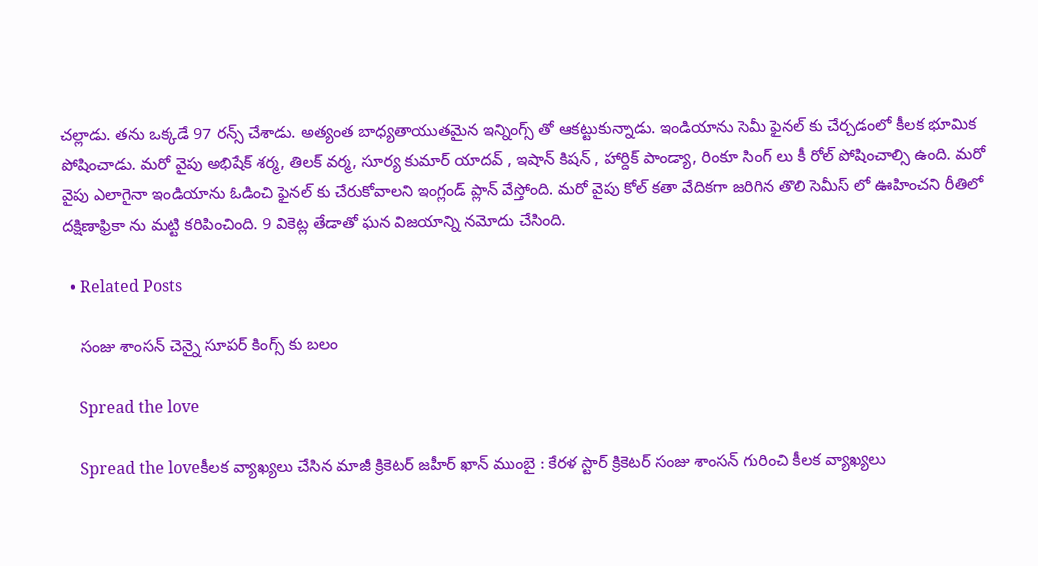చ‌ల్లాడు. త‌ను ఒక్క‌డే 97 ర‌న్స్ చేశాడు. అత్యంత బాధ్యతాయుత‌మైన ఇన్నింగ్స్ తో ఆక‌ట్టుకున్నాడు. ఇండియాను సెమీ ఫైన‌ల్ కు చేర్చ‌డంలో కీల‌క భూమిక పోషించాడు. మ‌రో వైపు అభిషేక్ శ‌ర్మ‌, తిల‌క్ వ‌ర్మ‌, సూర్య కుమార్ యాద‌వ్ , ఇషాన్ కిష‌న్ , హార్దిక్ పాండ్యా, రింకూ సింగ్ లు కీ రోల్ పోషించాల్సి ఉంది. మ‌రో వైపు ఎలాగైనా ఇండియాను ఓడించి ఫైన‌ల్ కు చేరుకోవాల‌ని ఇంగ్లండ్ ప్లాన్ వేస్తోంది. మ‌రో వైపు కోల్ క‌తా వేదిక‌గా జ‌రిగిన తొలి సెమీస్ లో ఊహించ‌ని రీతిలో ద‌క్షిణాఫ్రికా ను మట్టి క‌రిపించింది. 9 వికెట్ల తేడాతో ఘ‌న విజ‌యాన్ని న‌మోదు చేసింది.

  • Related Posts

    సంజు శాంస‌న్ చెన్నై సూప‌ర్ కింగ్స్ కు బ‌లం

    Spread the love

    Spread the loveకీల‌క వ్యాఖ్య‌లు చేసిన మాజీ క్రికెట‌ర్ జ‌హీర్ ఖాన్ ముంబై : కేర‌ళ స్టార్ క్రికెట‌ర్ సంజు శాంస‌న్ గురించి కీల‌క వ్యాఖ్య‌లు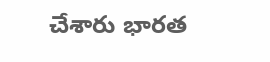చేశారు భార‌త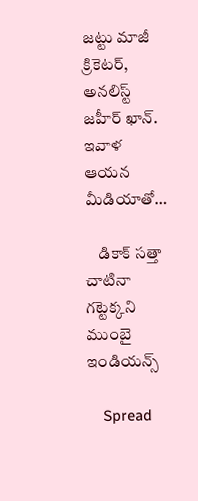జ‌ట్టు మాజీ క్రికెట‌ర్, అన‌లిస్ట్ జ‌హీర్ ఖాన్. ఇవాళ ఆయ‌న మీడియాతో…

    డికాక్ స‌త్తా చాటినా గ‌ట్టెక్క‌ని ముంబై ఇండియ‌న్స్

    Spread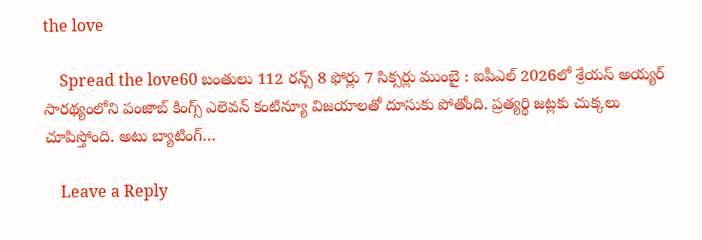the love

    Spread the love60 బంతులు 112 ర‌న్స్ 8 ఫోర్లు 7 సిక్స‌ర్లు ముంబై : ఐపీఎల్ 2026లో శ్రేయ‌స్ అయ్య‌ర్ సార‌థ్యంలోని పంజాబ్ కింగ్స్ ఎలెవ‌న్ కంటిన్యూ విజ‌యాల‌తో దూసుకు పోతోంది. ప్ర‌త్య‌ర్థి జ‌ట్ల‌కు చుక్క‌లు చూపిస్తోంది. అటు బ్యాటింగ్…

    Leave a Reply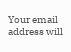Your email address will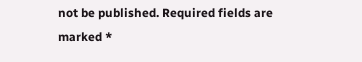not be published. Required fields are marked *